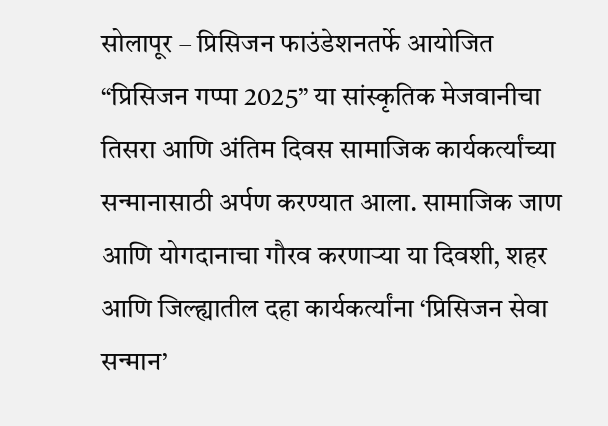सोलापूर – प्रिसिजन फाउंडेशनतर्फे आयोजित “प्रिसिजन गप्पा 2025” या सांस्कृतिक मेजवानीचा तिसरा आणि अंतिम दिवस सामाजिक कार्यकर्त्यांच्या सन्मानासाठी अर्पण करण्यात आला. सामाजिक जाण आणि योगदानाचा गौरव करणाऱ्या या दिवशी, शहर आणि जिल्ह्यातील दहा कार्यकर्त्यांना ‘प्रिसिजन सेवा सन्मान’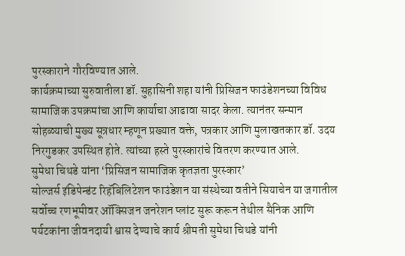पुरस्काराने गौरविण्यात आले.
कार्यक्रमाच्या सुरुवातीला डॉ. सुहासिनी शहा यांनी प्रिसिजन फाउंडेशनच्या विविध सामाजिक उपक्रमांचा आणि कार्याचा आढावा सादर केला. त्यानंतर सन्मान सोहळ्याची मुख्य सूत्रधार म्हणून प्रख्यात वक्ते, पत्रकार आणि मुलाखतकार डॉ. उदय निरगुडकर उपस्थित होते. त्यांच्या हस्ते पुरस्कारांचे वितरण करण्यात आले.
सुमेधा चिथडे यांना ‘प्रिसिजन सामाजिक कृतज्ञता पुरस्कार’
सोल्जर्स इंडिपेन्डंट रिहॅबिलिटेशन फाउंडेशन या संस्थेच्या वतीने सियाचेन या जगातील सर्वोच्च रणभूमीवर ऑक्सिजन जनरेशन प्लांट सुरू करून तेथील सैनिक आणि पर्यटकांना जीवनदायी श्वास देण्याचे कार्य श्रीमती सुमेधा चिथडे यांनी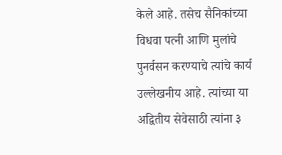केले आहे. तसेच सैनिकांच्या विधवा पत्नी आणि मुलांचे पुनर्वसन करण्याचे त्यांचे कार्य उल्लेखनीय आहे. त्यांच्या या अद्वितीय सेवेसाठी त्यांना ३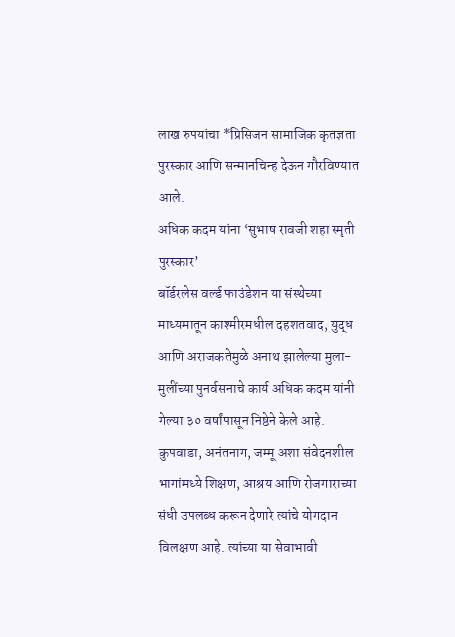लाख रुपयांचा *प्रिसिजन सामाजिक कृतज्ञता पुरस्कार आणि सन्मानचिन्ह देऊन गौरविण्यात आले.
अधिक कदम यांना ‘सुभाष रावजी शहा स्मृती पुरस्कार’
बॉर्डरलेस वर्ल्ड फाउंडेशन या संस्थेच्या माध्यमातून काश्मीरमधील दहशतवाद, युद्ध आणि अराजकतेमुळे अनाथ झालेल्या मुला-मुलींच्या पुनर्वसनाचे कार्य अधिक कदम यांनी गेल्या ३० वर्षांपासून निष्ठेने केले आहे. कुपवाडा, अनंतनाग, जम्मू अशा संवेदनशील भागांमध्ये शिक्षण, आश्रय आणि रोजगाराच्या संधी उपलब्ध करून देणारे त्यांचे योगदान विलक्षण आहे. त्यांच्या या सेवाभावी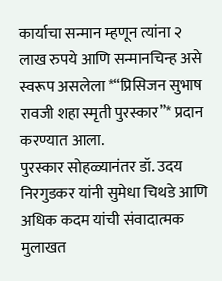कार्याचा सन्मान म्हणून त्यांना २ लाख रुपये आणि सन्मानचिन्ह असे स्वरूप असलेला *“प्रिसिजन सुभाष रावजी शहा स्मृती पुरस्कार”* प्रदान करण्यात आला.
पुरस्कार सोहळ्यानंतर डॉ. उदय निरगुडकर यांनी सुमेधा चिथडे आणि अधिक कदम यांची संवादात्मक मुलाखत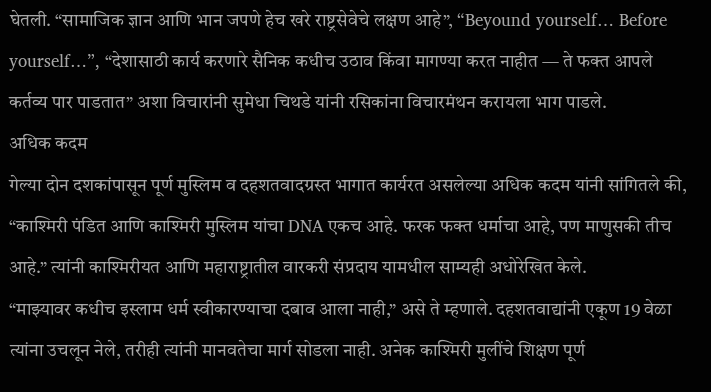घेतली. “सामाजिक ज्ञान आणि भान जपणे हेच खरे राष्ट्रसेवेचे लक्षण आहे”, “Beyound yourself… Before yourself…”, “देशासाठी कार्य करणारे सैनिक कधीच उठाव किंवा मागण्या करत नाहीत — ते फक्त आपले कर्तव्य पार पाडतात” अशा विचारांनी सुमेधा चिथडे यांनी रसिकांना विचारमंथन करायला भाग पाडले.
अधिक कदम
गेल्या दोन दशकांपासून पूर्ण मुस्लिम व दहशतवादग्रस्त भागात कार्यरत असलेल्या अधिक कदम यांनी सांगितले की, “काश्मिरी पंडित आणि काश्मिरी मुस्लिम यांचा DNA एकच आहे. फरक फक्त धर्माचा आहे, पण माणुसकी तीच आहे.” त्यांनी काश्मिरीयत आणि महाराष्ट्रातील वारकरी संप्रदाय यामधील साम्यही अधोरेखित केले.
“माझ्यावर कधीच इस्लाम धर्म स्वीकारण्याचा दबाव आला नाही,” असे ते म्हणाले. दहशतवाद्यांनी एकूण 19 वेळा त्यांना उचलून नेले, तरीही त्यांनी मानवतेचा मार्ग सोडला नाही. अनेक काश्मिरी मुलींचे शिक्षण पूर्ण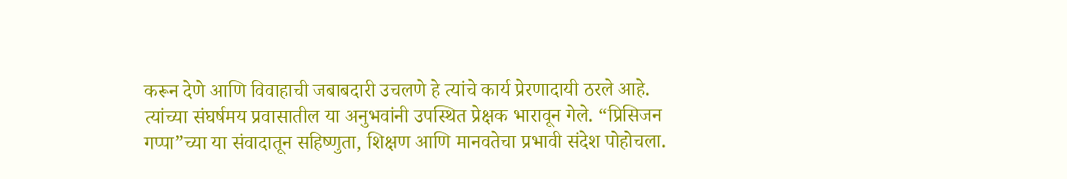करून देणे आणि विवाहाची जबाबदारी उचलणे हे त्यांचे कार्य प्रेरणादायी ठरले आहे.
त्यांच्या संघर्षमय प्रवासातील या अनुभवांनी उपस्थित प्रेक्षक भारावून गेले. “प्रिसिजन गप्पा”च्या या संवादातून सहिष्णुता, शिक्षण आणि मानवतेचा प्रभावी संदेश पोहोचला.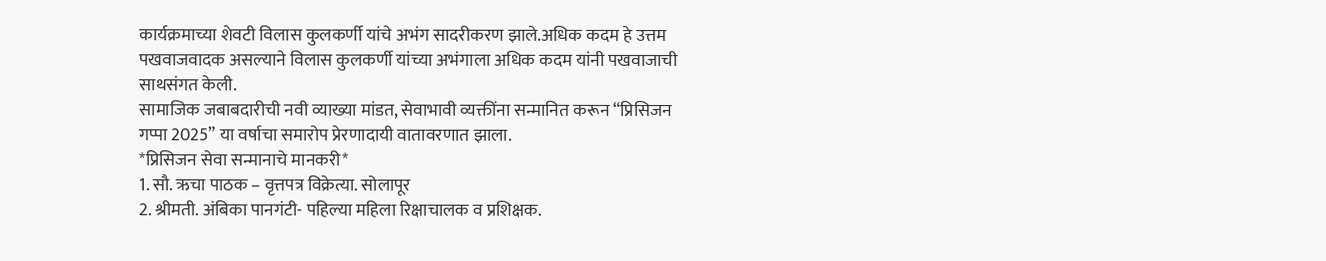कार्यक्रमाच्या शेवटी विलास कुलकर्णी यांचे अभंग सादरीकरण झाले.अधिक कदम हे उत्तम पखवाजवादक असल्याने विलास कुलकर्णी यांच्या अभंगाला अधिक कदम यांनी पखवाजाची साथसंगत केली.
सामाजिक जबाबदारीची नवी व्याख्या मांडत, सेवाभावी व्यक्तींना सन्मानित करून “प्रिसिजन गप्पा 2025” या वर्षाचा समारोप प्रेरणादायी वातावरणात झाला.
*प्रिसिजन सेवा सन्मानाचे मानकरी*
1. सौ. ऋचा पाठक – वृत्तपत्र विक्रेत्या. सोलापूर
2. श्रीमती. अंबिका पानगंटी- पहिल्या महिला रिक्षाचालक व प्रशिक्षक.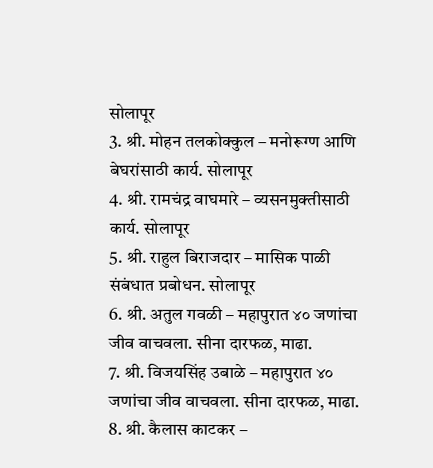सोलापूर
3. श्री. मोहन तलकोक्कुल – मनोरूग्ण आणि बेघरांसाठी कार्य. सोलापूर
4. श्री. रामचंद्र वाघमारे – व्यसनमुक्तीसाठी कार्य. सोलापूर
5. श्री. राहुल बिराजदार – मासिक पाळी संबंधात प्रबोधन. सोलापूर
6. श्री. अतुल गवळी – महापुरात ४० जणांचा जीव वाचवला. सीना दारफळ, माढा.
7. श्री. विजयसिंह उबाळे – महापुरात ४० जणांचा जीव वाचवला. सीना दारफळ, माढा.
8. श्री. कैलास काटकर –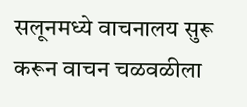सलूनमध्ये वाचनालय सुरू करून वाचन चळवळीला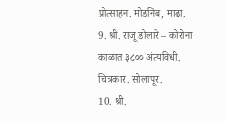प्रोत्साहन. मोडनिंब, माढा.
9. श्री. राजू डोलारे – कोरोना काळात ३८०० अंत्यविधी. चित्रकार. सोलापूर.
10. श्री.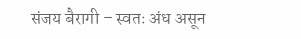संजय बैरागी – स्वतः अंध असून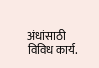अंधांसाठी विविध कार्य.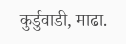कुर्डुवाडी, माढा.